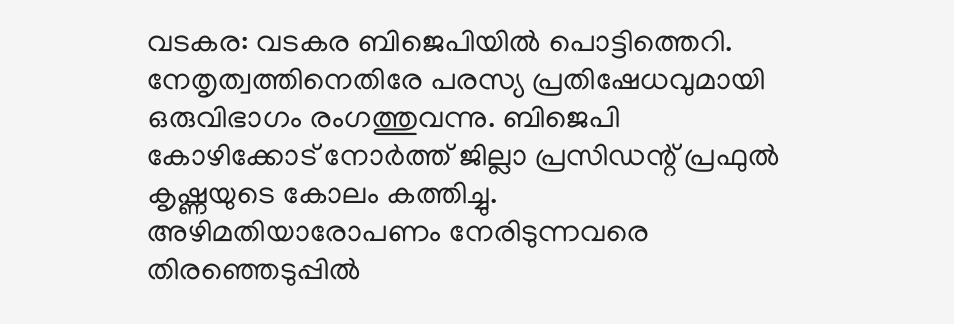വടകര: വടകര ബിജെപിയിൽ പൊട്ടിത്തെറി. നേതൃത്വത്തിനെതിരേ പരസ്യ പ്രതിഷേധവുമായി ഒരുവിഭാഗം രംഗത്തുവന്നു. ബിജെപി കോഴിക്കോട് നോർത്ത് ജില്ലാ പ്രസിഡന്റ് പ്രഫുൽ കൃഷ്ണയുടെ കോലം കത്തിച്ചു. അഴിമതിയാരോപണം നേരിടുന്നവരെ തിരഞ്ഞെടുപ്പിൽ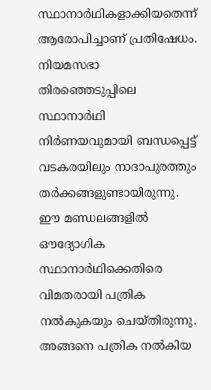സ്ഥാനാർഥികളാക്കിയതെന്ന് ആരോപിച്ചാണ് പ്രതിഷേധം.
നിയമസഭാ തിരഞ്ഞെടുപ്പിലെ സ്ഥാനാർഥി നിർണയവുമായി ബന്ധപ്പെട്ട് വടകരയിലും നാദാപുരത്തും തർക്കങ്ങളുണ്ടായിരുന്നു. ഈ മണ്ഡലങ്ങളിൽ ഔദ്യോഗിക സ്ഥാനാർഥിക്കെതിരെ വിമതരായി പത്രിക നൽകുകയും ചെയ്തിരുന്നു. അങ്ങനെ പത്രിക നൽകിയ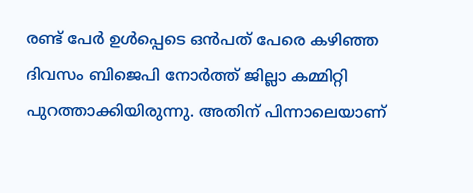രണ്ട് പേർ ഉൾപ്പെടെ ഒൻപത് പേരെ കഴിഞ്ഞ ദിവസം ബിജെപി നോർത്ത് ജില്ലാ കമ്മിറ്റി പുറത്താക്കിയിരുന്നു. അതിന് പിന്നാലെയാണ്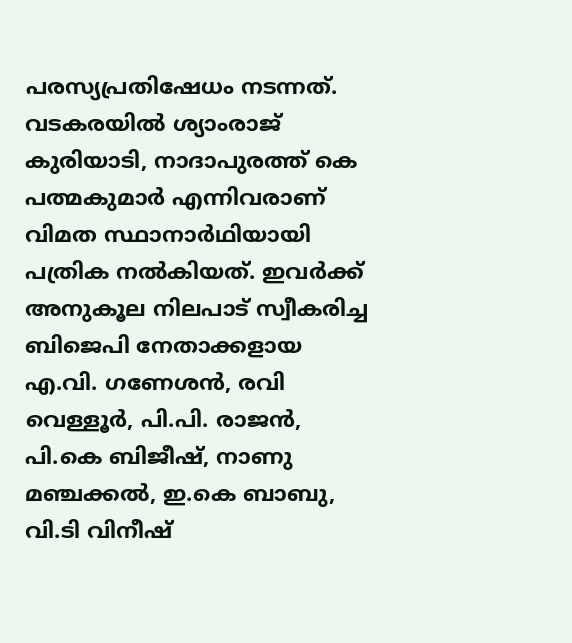പരസ്യപ്രതിഷേധം നടന്നത്.
വടകരയിൽ ശ്യാംരാജ് കുരിയാടി, നാദാപുരത്ത് കെ പത്മകുമാർ എന്നിവരാണ് വിമത സ്ഥാനാർഥിയായി പത്രിക നൽകിയത്. ഇവർക്ക് അനുകൂല നിലപാട് സ്വീകരിച്ച ബിജെപി നേതാക്കളായ എ.വി. ഗണേശൻ, രവി വെള്ളൂർ, പി.പി. രാജൻ, പി.കെ ബിജീഷ്, നാണു മഞ്ചക്കൽ, ഇ.കെ ബാബു, വി.ടി വിനീഷ്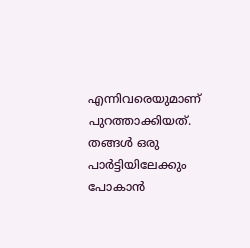എന്നിവരെയുമാണ് പുറത്താക്കിയത്. തങ്ങൾ ഒരു പാർട്ടിയിലേക്കും പോകാൻ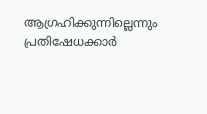ആഗ്രഹിക്കുന്നില്ലെന്നും പ്രതിഷേധക്കാർ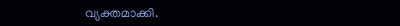വ്യക്തമാക്കി.